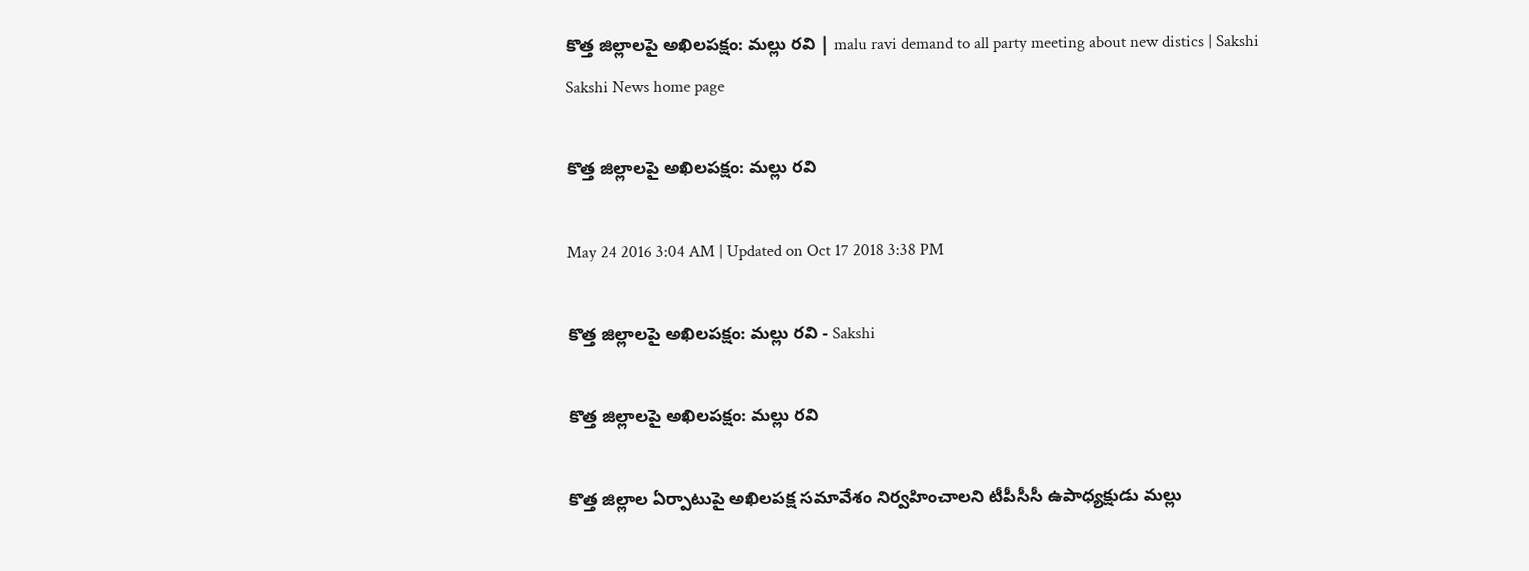కొత్త జిల్లాలపై అఖిలపక్షం: మల్లు రవి | malu ravi demand to all party meeting about new distics | Sakshi
Sakshi News home page

కొత్త జిల్లాలపై అఖిలపక్షం: మల్లు రవి

May 24 2016 3:04 AM | Updated on Oct 17 2018 3:38 PM

కొత్త జిల్లాలపై అఖిలపక్షం: మల్లు రవి - Sakshi

కొత్త జిల్లాలపై అఖిలపక్షం: మల్లు రవి

కొత్త జిల్లాల ఏర్పాటుపై అఖిలపక్ష సమావేశం నిర్వహించాలని టీపీసీసీ ఉపాధ్యక్షుడు మల్లు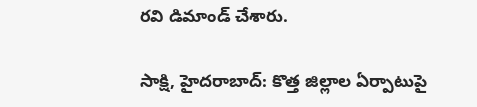రవి డిమాండ్ చేశారు.

సాక్షి, హైదరాబాద్: కొత్త జిల్లాల ఏర్పాటుపై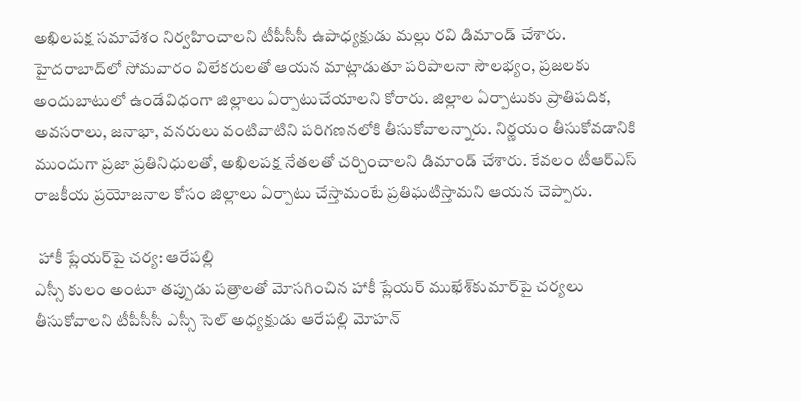అఖిలపక్ష సమావేశం నిర్వహించాలని టీపీసీసీ ఉపాధ్యక్షుడు మల్లు రవి డిమాండ్ చేశారు. హైదరాబాద్‌లో సోమవారం విలేకరులతో ఆయన మాట్లాడుతూ పరిపాలనా సౌలభ్యం, ప్రజలకు అందుబాటులో ఉండేవిధంగా జిల్లాలు ఏర్పాటుచేయాలని కోరారు. జిల్లాల ఏర్పాటుకు ప్రాతిపదిక, అవసరాలు, జనాభా, వనరులు వంటివాటిని పరిగణనలోకి తీసుకోవాలన్నారు. నిర్ణయం తీసుకోవడానికి ముందుగా ప్రజా ప్రతినిధులతో, అఖిలపక్ష నేతలతో చర్చించాలని డిమాండ్ చేశారు. కేవలం టీఆర్‌ఎస్ రాజకీయ ప్రయోజనాల కోసం జిల్లాలు ఏర్పాటు చేస్తామంటే ప్రతిఘటిస్తామని ఆయన చెప్పారు.

 హాకీ ప్లేయర్‌పై చర్య: ఆరేపల్లి
ఎస్సీ కులం అంటూ తప్పుడు పత్రాలతో మోసగించిన హాకీ ప్లేయర్ ముఖేశ్‌కుమార్‌పై చర్యలు తీసుకోవాలని టీపీసీసీ ఎస్సీ సెల్ అధ్యక్షుడు ఆరేపల్లి మోహన్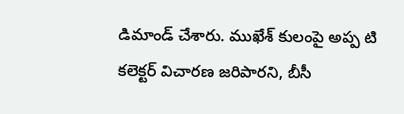డిమాండ్ చేశారు. ముఖేశ్ కులంపై అప్ప టి కలెక్టర్ విచారణ జరిపారని, బీసీ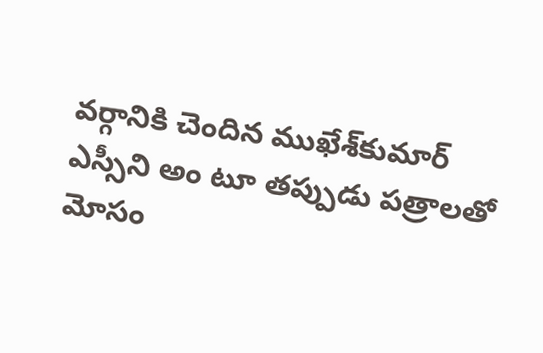వర్గానికి చెందిన ముఖేశ్‌కుమార్ ఎస్సీని అం టూ తప్పుడు పత్రాలతో మోసం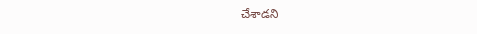చేశాడని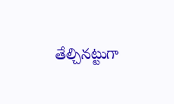తేల్చినట్టుగా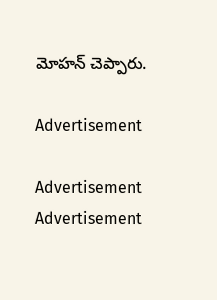మోహన్ చెప్పారు.

Advertisement

Advertisement
Advertisement